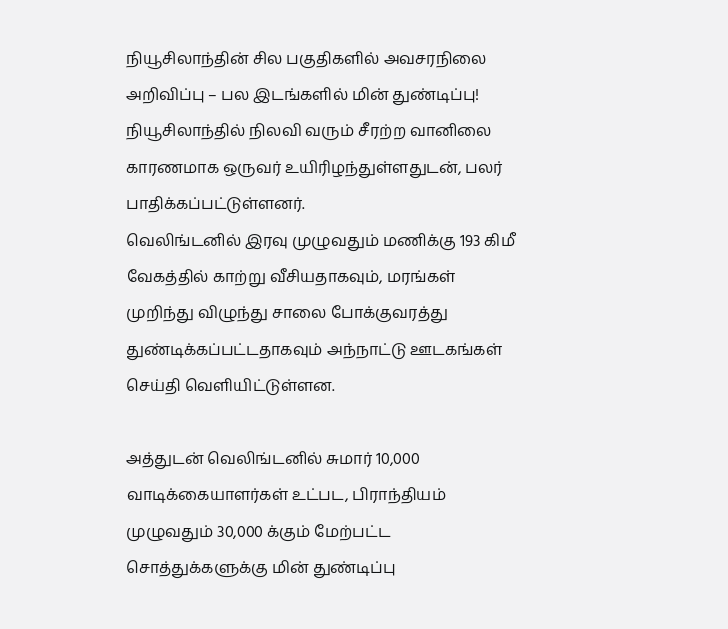நியூசிலாந்தின் சில பகுதிகளில் அவசரநிலை அறிவிப்பு – பல இடங்களில் மின் துண்டிப்பு!
நியூசிலாந்தில் நிலவி வரும் சீரற்ற வானிலை காரணமாக ஒருவர் உயிரிழந்துள்ளதுடன், பலர் பாதிக்கப்பட்டுள்ளனர்.
வெலிங்டனில் இரவு முழுவதும் மணிக்கு 193 கிமீ வேகத்தில் காற்று வீசியதாகவும், மரங்கள் முறிந்து விழுந்து சாலை போக்குவரத்து துண்டிக்கப்பட்டதாகவும் அந்நாட்டு ஊடகங்கள் செய்தி வெளியிட்டுள்ளன.

அத்துடன் வெலிங்டனில் சுமார் 10,000 வாடிக்கையாளர்கள் உட்பட, பிராந்தியம் முழுவதும் 30,000 க்கும் மேற்பட்ட சொத்துக்களுக்கு மின் துண்டிப்பு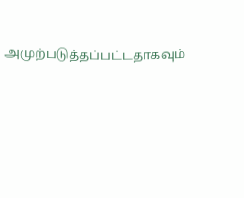அமுற்படுத்தப்பட்டதாகவும்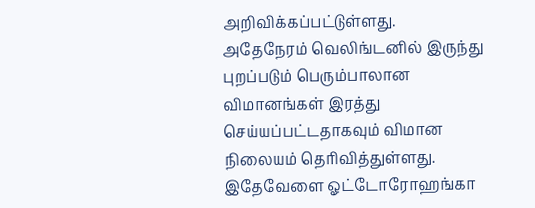அறிவிக்கப்பட்டுள்ளது.
அதேநேரம் வெலிங்டனில் இருந்து புறப்படும் பெரும்பாலான விமானங்கள் இரத்து செய்யப்பட்டதாகவும் விமான நிலையம் தெரிவித்துள்ளது.
இதேவேளை ஓட்டோரோஹங்கா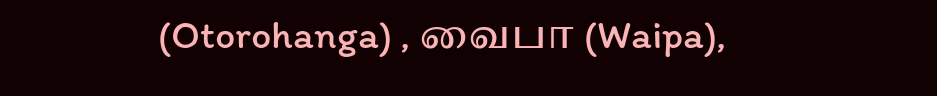(Otorohanga) , வைபா (Waipa),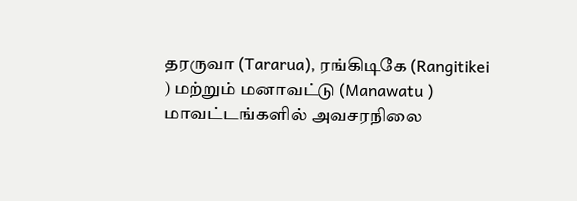தரருவா (Tararua), ரங்கிடிகே (Rangitikei ) மற்றும் மனாவட்டு (Manawatu ) மாவட்டங்களில் அவசரநிலை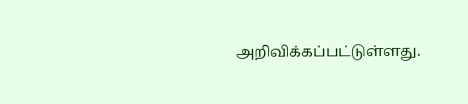அறிவிக்கப்பட்டுள்ளது.